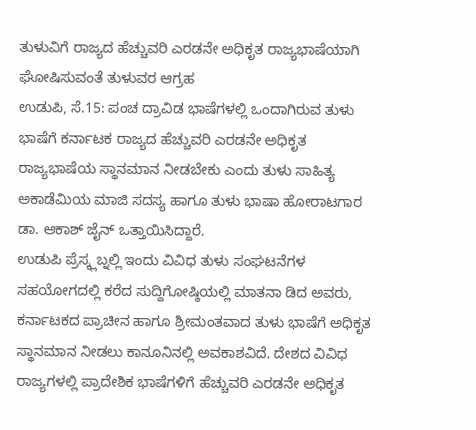ತುಳುವಿಗೆ ರಾಜ್ಯದ ಹೆಚ್ಚುವರಿ ಎರಡನೇ ಅಧಿಕೃತ ರಾಜ್ಯಭಾಷೆಯಾಗಿ ಘೋಷಿಸುವಂತೆ ತುಳುವರ ಆಗ್ರಹ
ಉಡುಪಿ, ಸೆ.15: ಪಂಚ ದ್ರಾವಿಡ ಭಾಷೆಗಳಲ್ಲಿ ಒಂದಾಗಿರುವ ತುಳು ಭಾಷೆಗೆ ಕರ್ನಾಟಕ ರಾಜ್ಯದ ಹೆಚ್ಚುವರಿ ಎರಡನೇ ಅಧಿಕೃತ ರಾಜ್ಯಭಾಷೆಯ ಸ್ಥಾನಮಾನ ನೀಡಬೇಕು ಎಂದು ತುಳು ಸಾಹಿತ್ಯ ಅಕಾಡೆಮಿಯ ಮಾಜಿ ಸದಸ್ಯ ಹಾಗೂ ತುಳು ಭಾಷಾ ಹೋರಾಟಗಾರ ಡಾ. ಆಕಾಶ್ ಜೈನ್ ಒತ್ತಾಯಿಸಿದ್ದಾರೆ.
ಉಡುಪಿ ಪ್ರೆಸ್ಕ್ಲಬ್ನಲ್ಲಿ ಇಂದು ವಿವಿಧ ತುಳು ಸಂಘಟನೆಗಳ ಸಹಯೋಗದಲ್ಲಿ ಕರೆದ ಸುದ್ದಿಗೋಷ್ಠಿಯಲ್ಲಿ ಮಾತನಾ ಡಿದ ಅವರು, ಕರ್ನಾಟಕದ ಪ್ರಾಚೀನ ಹಾಗೂ ಶ್ರೀಮಂತವಾದ ತುಳು ಭಾಷೆಗೆ ಅಧಿಕೃತ ಸ್ಥಾನಮಾನ ನೀಡಲು ಕಾನೂನಿನಲ್ಲಿ ಅವಕಾಶವಿದೆ. ದೇಶದ ವಿವಿಧ ರಾಜ್ಯಗಳಲ್ಲಿ ಪ್ರಾದೇಶಿಕ ಭಾಷೆಗಳಿಗೆ ಹೆಚ್ಚುವರಿ ಎರಡನೇ ಅಧಿಕೃತ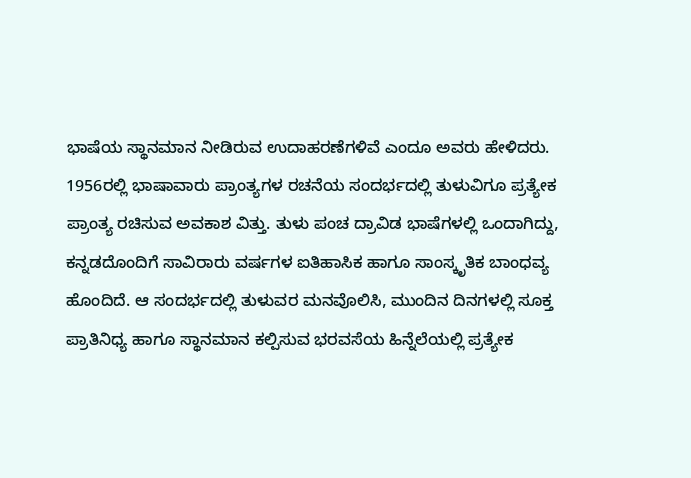ಭಾಷೆಯ ಸ್ಥಾನಮಾನ ನೀಡಿರುವ ಉದಾಹರಣೆಗಳಿವೆ ಎಂದೂ ಅವರು ಹೇಳಿದರು.
1956ರಲ್ಲಿ ಭಾಷಾವಾರು ಪ್ರಾಂತ್ಯಗಳ ರಚನೆಯ ಸಂದರ್ಭದಲ್ಲಿ ತುಳುವಿಗೂ ಪ್ರತ್ಯೇಕ ಪ್ರಾಂತ್ಯ ರಚಿಸುವ ಅವಕಾಶ ವಿತ್ತು. ತುಳು ಪಂಚ ದ್ರಾವಿಡ ಭಾಷೆಗಳಲ್ಲಿ ಒಂದಾಗಿದ್ದು, ಕನ್ನಡದೊಂದಿಗೆ ಸಾವಿರಾರು ವರ್ಷಗಳ ಐತಿಹಾಸಿಕ ಹಾಗೂ ಸಾಂಸ್ಕೃತಿಕ ಬಾಂಧವ್ಯ ಹೊಂದಿದೆ. ಆ ಸಂದರ್ಭದಲ್ಲಿ ತುಳುವರ ಮನವೊಲಿಸಿ, ಮುಂದಿನ ದಿನಗಳಲ್ಲಿ ಸೂಕ್ತ ಪ್ರಾತಿನಿಧ್ಯ ಹಾಗೂ ಸ್ಥಾನಮಾನ ಕಲ್ಪಿಸುವ ಭರವಸೆಯ ಹಿನ್ನೆಲೆಯಲ್ಲಿ ಪ್ರತ್ಯೇಕ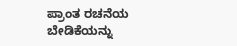ಪ್ರಾಂತ ರಚನೆಯ ಬೇಡಿಕೆಯನ್ನು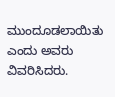ಮುಂದೂಡಲಾಯಿತು ಎಂದು ಅವರು ವಿವರಿಸಿದರು.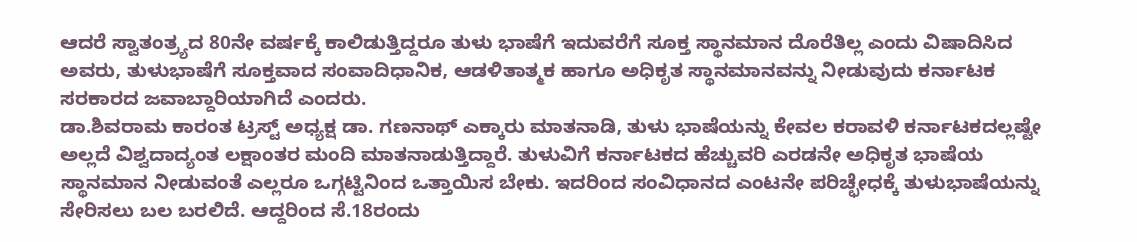ಆದರೆ ಸ್ವಾತಂತ್ರ್ಯದ 80ನೇ ವರ್ಷಕ್ಕೆ ಕಾಲಿಡುತ್ತಿದ್ದರೂ ತುಳು ಭಾಷೆಗೆ ಇದುವರೆಗೆ ಸೂಕ್ತ ಸ್ಥಾನಮಾನ ದೊರೆತಿಲ್ಲ ಎಂದು ವಿಷಾದಿಸಿದ ಅವರು, ತುಳುಭಾಷೆಗೆ ಸೂಕ್ತವಾದ ಸಂವಾದಿಧಾನಿಕ, ಆಡಳಿತಾತ್ಮಕ ಹಾಗೂ ಅಧಿಕೃತ ಸ್ಥಾನಮಾನವನ್ನು ನೀಡುವುದು ಕರ್ನಾಟಕ ಸರಕಾರದ ಜವಾಬ್ದಾರಿಯಾಗಿದೆ ಎಂದರು.
ಡಾ.ಶಿವರಾಮ ಕಾರಂತ ಟ್ರಸ್ಟ್ ಅಧ್ಯಕ್ಷ ಡಾ. ಗಣನಾಥ್ ಎಕ್ಕಾರು ಮಾತನಾಡಿ, ತುಳು ಭಾಷೆಯನ್ನು ಕೇವಲ ಕರಾವಳಿ ಕರ್ನಾಟಕದಲ್ಲಷ್ಟೇ ಅಲ್ಲದೆ ವಿಶ್ವದಾದ್ಯಂತ ಲಕ್ಷಾಂತರ ಮಂದಿ ಮಾತನಾಡುತ್ತಿದ್ದಾರೆ. ತುಳುವಿಗೆ ಕರ್ನಾಟಕದ ಹೆಚ್ಚುವರಿ ಎರಡನೇ ಅಧಿಕೃತ ಭಾಷೆಯ ಸ್ಥಾನಮಾನ ನೀಡುವಂತೆ ಎಲ್ಲರೂ ಒಗ್ಗಟ್ಟಿನಿಂದ ಒತ್ತಾಯಿಸ ಬೇಕು. ಇದರಿಂದ ಸಂವಿಧಾನದ ಎಂಟನೇ ಪರಿಚ್ಛೇಧಕ್ಕೆ ತುಳುಭಾಷೆಯನ್ನು ಸೇರಿಸಲು ಬಲ ಬರಲಿದೆ. ಆದ್ದರಿಂದ ಸೆ.18ರಂದು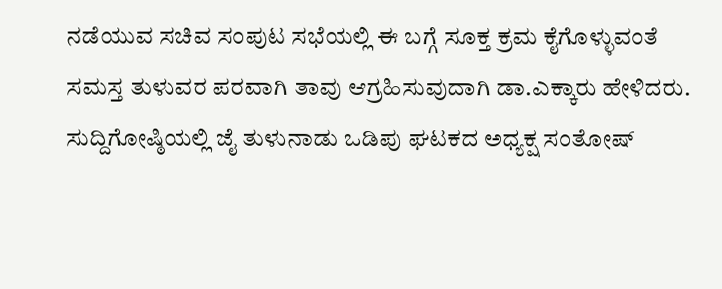ನಡೆಯುವ ಸಚಿವ ಸಂಪುಟ ಸಭೆಯಲ್ಲಿ ಈ ಬಗ್ಗೆ ಸೂಕ್ತ ಕ್ರಮ ಕೈಗೊಳ್ಳುವಂತೆ ಸಮಸ್ತ ತುಳುವರ ಪರವಾಗಿ ತಾವು ಆಗ್ರಹಿಸುವುದಾಗಿ ಡಾ.ಎಕ್ಕಾರು ಹೇಳಿದರು.
ಸುದ್ದಿಗೋಷ್ಠಿಯಲ್ಲಿ ಜೈ ತುಳುನಾಡು ಒಡಿಪು ಘಟಕದ ಅಧ್ಯಕ್ಷ ಸಂತೋಷ್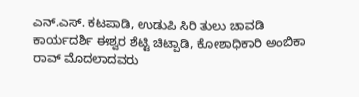ಎನ್.ಎಸ್. ಕಟಪಾಡಿ, ಉಡುಪಿ ಸಿರಿ ತುಲು ಚಾವಡಿ ಕಾರ್ಯದರ್ಶಿ ಈಶ್ವರ ಶೆಟ್ಟಿ ಚಿಟ್ಪಾಡಿ, ಕೋಶಾಧಿಕಾರಿ ಅಂಬಿಕಾ ರಾವ್ ಮೊದಲಾದವರು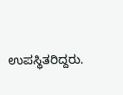ಉಪಸ್ಥಿತರಿದ್ದರು.